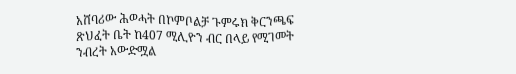አሸባሪው ሕወሓት በኮምቦልቻ ጉምሩክ ቅርንጫፍ ጽህፈት ቤት ከ407 ሚሊዮን ብር በላይ የሚገመት ንብረት አውድሟል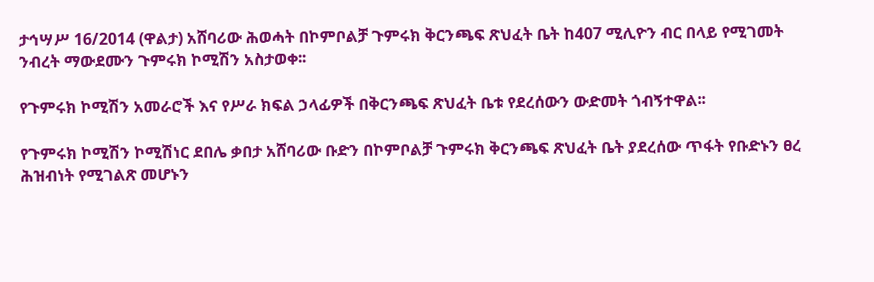ታኅሣሥ 16/2014 (ዋልታ) አሸባሪው ሕወሓት በኮምቦልቻ ጉምሩክ ቅርንጫፍ ጽህፈት ቤት ከ407 ሚሊዮን ብር በላይ የሚገመት ንብረት ማውደሙን ጉምሩክ ኮሚሽን አስታወቀ፡፡

የጉምሩክ ኮሚሽን አመራሮች እና የሥራ ክፍል ኃላፊዎች በቅርንጫፍ ጽህፈት ቤቱ የደረሰውን ውድመት ጎብኝተዋል፡፡

የጉምሩክ ኮሚሽን ኮሚሽነር ደበሌ ቃበታ አሸባሪው ቡድን በኮምቦልቻ ጉምሩክ ቅርንጫፍ ጽህፈት ቤት ያደረሰው ጥፋት የቡድኑን ፀረ ሕዝብነት የሚገልጽ መሆኑን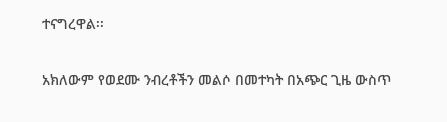ተናግረዋል፡፡

አክለውም የወደሙ ንብረቶችን መልሶ በመተካት በአጭር ጊዜ ውስጥ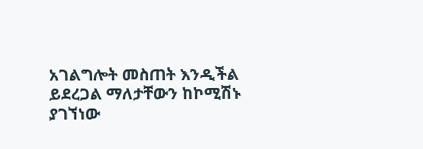አገልግሎት መስጠት እንዲችል ይደረጋል ማለታቸውን ከኮሚሽኑ ያገኘነው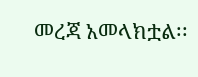መረጃ አመላክቷል፡፡